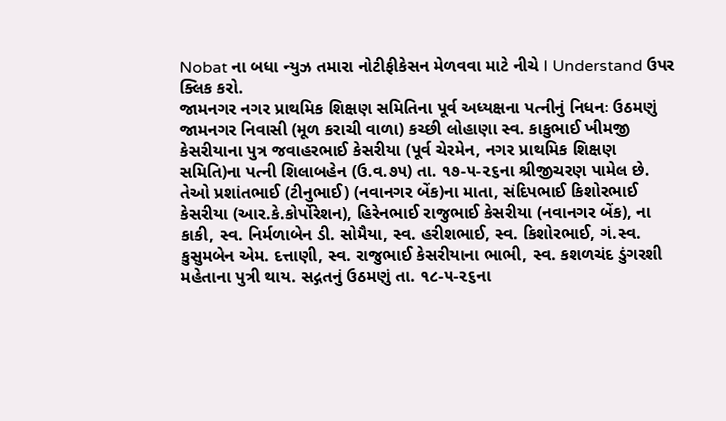Nobat ના બધા ન્યુઝ તમારા નોટીફીકેસન મેળવવા માટે નીચે I Understand ઉપર ક્લિક કરો.
જામનગર નગર પ્રાથમિક શિક્ષણ સમિતિના પૂર્વ અધ્યક્ષના પત્નીનું નિધનઃ ઉઠમણું
જામનગર નિવાસી (મૂળ કરાચી વાળા) કચ્છી લોહાણા સ્વ. કાકુભાઈ ખીમજી કેસરીયાના પુત્ર જવાહરભાઈ કેસરીયા (પૂર્વ ચેરમેન, નગર પ્રાથમિક શિક્ષણ સમિતિ)ના પત્ની શિલાબહેન (ઉ.વ.૭૫) તા. ૧૭-૫-૨૬ના શ્રીજીચરણ પામેલ છે. તેઓ પ્રશાંતભાઈ (ટીનુભાઈ) (નવાનગર બેંક)ના માતા, સંદિપભાઈ કિશોરભાઈ કેસરીયા (આર.કે.કોર્પોરેશન), હિરેનભાઈ રાજુભાઈ કેસરીયા (નવાનગર બેંક), ના કાકી, સ્વ. નિર્મળાબેન ડી. સોમૈયા, સ્વ. હરીશભાઈ, સ્વ. કિશોરભાઈ, ગં.સ્વ. કુસુમબેન એમ. દત્તાણી, સ્વ. રાજુભાઈ કેસરીયાના ભાભી, સ્વ. કશળચંદ ડુંગરશી મહેતાના પુત્રી થાય. સદ્ગતનું ઉઠમણું તા. ૧૮-૫-૨૬ના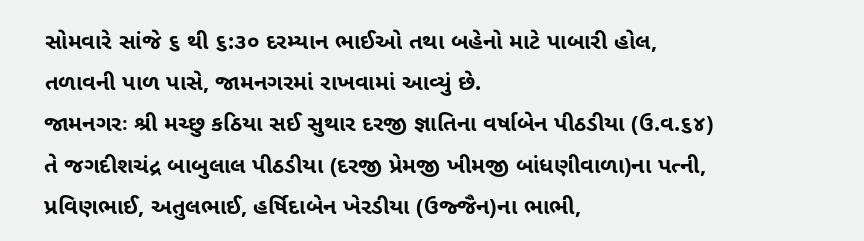સોમવારે સાંજે ૬ થી ૬:૩૦ દરમ્યાન ભાઈઓ તથા બહેનો માટે પાબારી હોલ, તળાવની પાળ પાસે, જામનગરમાં રાખવામાં આવ્યું છે.
જામનગરઃ શ્રી મચ્છુ કઠિયા સઈ સુથાર દરજી જ્ઞાતિના વર્ષાબેન પીઠડીયા (ઉ.વ.૬૪) તે જગદીશચંદ્ર બાબુલાલ પીઠડીયા (દરજી પ્રેમજી ખીમજી બાંધણીવાળા)ના પત્ની, પ્રવિણભાઈ, અતુલભાઈ, હર્ષિદાબેન ખેરડીયા (ઉજ્જૈન)ના ભાભી,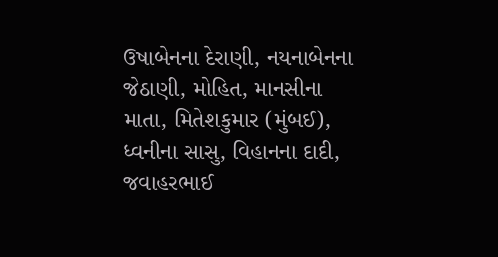ઉષાબેનના દેરાણી, નયનાબેનના જેઠાણી, મોહિત, માનસીના માતા, મિતેશકુમાર (મુંબઈ), ધ્વનીના સાસુ, વિહાનના દાદી, જવાહરભાઈ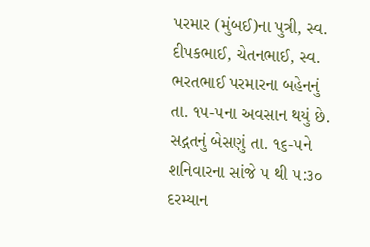પરમાર (મુંબઈ)ના પુત્રી, સ્વ. દીપકભાઈ, ચેતનભાઈ, સ્વ. ભરતભાઈ પરમારના બહેનનું તા. ૧૫-૫ના અવસાન થયું છે. સદ્ગતનું બેસણું તા. ૧૬-૫ને શનિવારના સાંજે ૫ થી ૫:૩૦ દરમ્યાન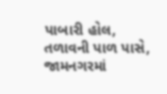પાબારી હોલ, તળાવની પાળ પાસે, જામનગરમાં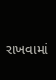રાખવામાં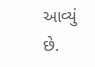આવ્યું છે.